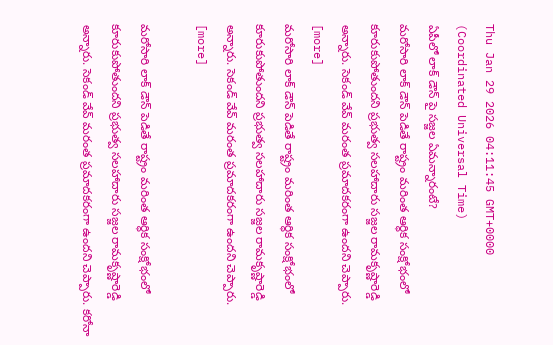Thu Jan 29 2026 04:11:45 GMT+0000 (Coordinated Universal Time)
ఏపీలో లాక్ డౌన్ పై సజ్జల ఏమన్నారంటే?
మరోసారి లాక్ డౌన్ పెడితే రాష్ట్రం మరింత ఆర్థిక సంక్షోభంలో కూరుకుపోతుందని ప్రభుత్వ సలహాదారు సజ్జల రామకృష్ణారెడ్డి అన్నారు. సెకండ్ వేవ్ మరంత ప్రమాదకరంగా ఉందని చెప్పారు. [more]
మరోసారి లాక్ డౌన్ పెడితే రాష్ట్రం మరింత ఆర్థిక సంక్షోభంలో కూరుకుపోతుందని ప్రభుత్వ సలహాదారు సజ్జల రామకృష్ణారెడ్డి అన్నారు. సెకండ్ వేవ్ మరంత ప్రమాదకరంగా ఉందని చెప్పారు. [more]

మరోసారి లాక్ డౌన్ పెడితే రాష్ట్రం మరింత ఆర్థిక సంక్షోభంలో కూరుకుపోతుందని ప్రభుత్వ సలహాదారు సజ్జల రామకృష్ణారెడ్డి అన్నారు. సెకండ్ వేవ్ మరంత ప్రమాదకరంగా ఉందని చెప్పారు. కరోనా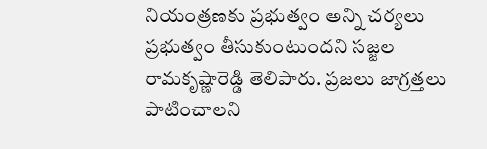నియంత్రణకు ప్రభుత్వం అన్ని చర్యలు ప్రభుత్వం తీసుకుంటుందని సజ్జల రామకృష్ణారెడ్డి తెలిపారు. ప్రజలు జాగ్రత్తలు పాటించాలని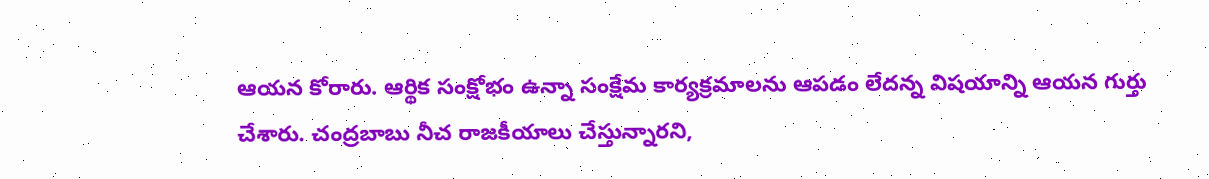ఆయన కోరారు. ఆర్థిక సంక్షోభం ఉన్నా సంక్షేమ కార్యక్రమాలను ఆపడం లేదన్న విషయాన్ని ఆయన గుర్తు చేశారు. చంద్రబాబు నీచ రాజకీయాలు చేస్తున్నారని,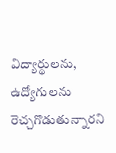విద్యార్థులను, ఉద్యోగులను రెచ్చగొడుతున్నారని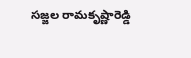సజ్జల రామకృష్ణారెడ్డి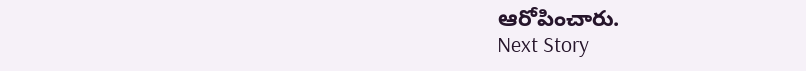ఆరోపించారు.
Next Story